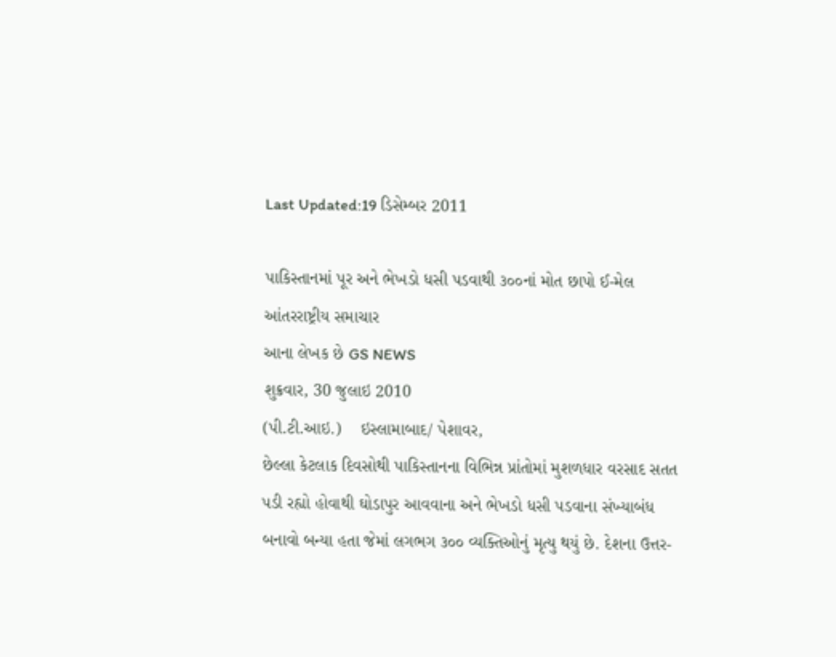Last Updated:19 ડિસેમ્બર 2011

પાકિસ્તાનમાં પૂર અને ભેખડો ધસી પડવાથી ૩૦૦નાં મોત છાપો ઈ-મેલ
આંતરરાષ્ટ્રીય સમાચાર
આના લેખક છે GS NEWS
શુક્રવાર, 30 જુલાઇ 2010
(પી.ટી.આઇ.)    ઇસ્લામાબાદ/ પેશાવર,
છેલ્લા કેટલાક દિવસોથી પાકિસ્તાનના વિભિન્ન પ્રાંતોમાં મુશળધાર વરસાદ સતત પડી રહ્યો હોવાથી ઘોડાપુર આવવાના અને ભેખડો ધસી પડવાના સંખ્યાબંધ બનાવો બન્યા હતા જેમાં લગભગ ૩૦૦ વ્યક્તિઓનું મૃત્યુ થયું છે. દેશના ઉત્તર-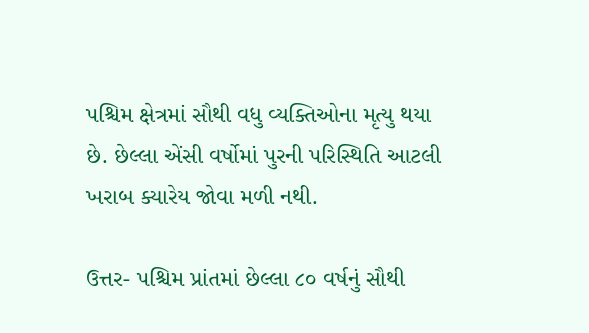પશ્ચિમ ક્ષેત્રમાં સૌથી વધુ વ્યક્તિઓના મૃત્યુ થયા છે. છેલ્લા એંસી વર્ષોમાં પુરની પરિસ્થિતિ આટલી ખરાબ ક્યારેય જોવા મળી નથી.

ઉત્તર- પશ્ચિમ પ્રાંતમાં છેલ્લા ૮૦ વર્ષનું સૌથી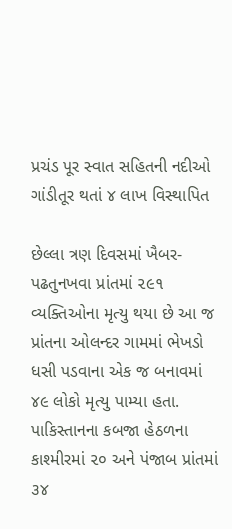પ્રચંડ પૂર સ્વાત સહિતની નદીઓ ગાંડીતૂર થતાં ૪ લાખ વિસ્થાપિત

છેલ્લા ત્રણ દિવસમાં ખૈબર- પઢતુનખવા પ્રાંતમાં ૨૯૧ વ્યક્તિઓના મૃત્યુ થયા છે આ જ પ્રાંતના ઓલન્દર ગામમાં ભેખડો ધસી પડવાના એક જ બનાવમાં ૪૯ લોકો મૃત્યુ પામ્યા હતા. પાકિસ્તાનના કબજા હેઠળના કાશ્મીરમાં ૨૦ અને પંજાબ પ્રાંતમાં ૩૪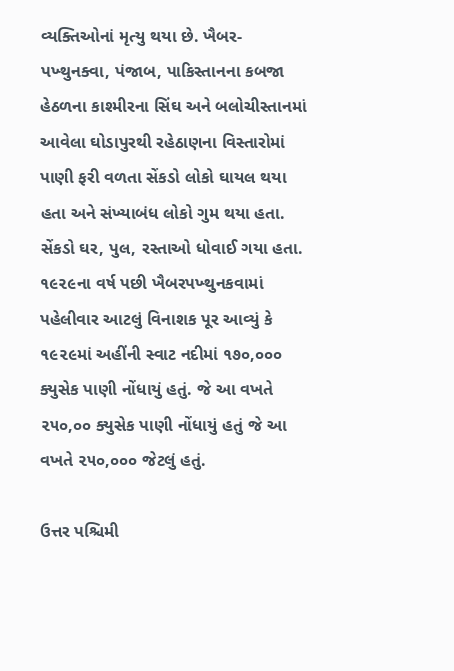વ્યક્તિઓનાં મૃત્યુ થયા છે. ખૈબર- પખ્થુનક્વા, પંજાબ, પાકિસ્તાનના કબજા હેઠળના કાશ્મીરના સિંઘ અને બલોચીસ્તાનમાં આવેલા ઘોડાપુરથી રહેઠાણના વિસ્તારોમાં પાણી ફરી વળતા સેંકડો લોકો ઘાયલ થયા હતા અને સંખ્યાબંધ લોકો ગુમ થયા હતા. સેંકડો ઘર, પુલ, રસ્તાઓ ધોવાઈ ગયા હતા. ૧૯૨૯ના વર્ષ પછી ખૈબરપખ્થુનકવામાં પહેલીવાર આટલું વિનાશક પૂર આવ્યું કે ૧૯૨૯માં અહીંની સ્વાટ નદીમાં ૧૭૦,૦૦૦ ક્યુસેક પાણી નોંધાયું હતું. જે આ વખતે ૨૫૦,૦૦ ક્યુસેક પાણી નોંધાયું હતું જે આ વખતે ૨૫૦,૦૦૦ જેટલું હતું.

ઉત્તર પશ્ચિમી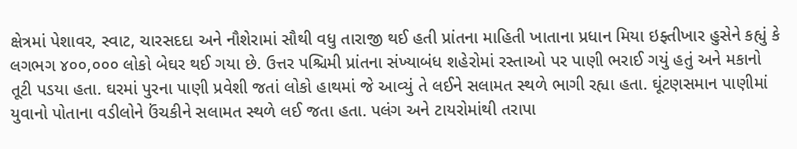ક્ષેત્રમાં પેશાવર, સ્વાટ, ચારસદદા અને નૌશેરામાં સૌથી વધુ તારાજી થઈ હતી પ્રાંતના માહિતી ખાતાના પ્રધાન મિયા ઇફ્તીખાર હુસેને કહ્યું કે લગભગ ૪૦૦,૦૦૦ લોકો બેઘર થઈ ગયા છે. ઉત્તર પશ્ચિમી પ્રાંતના સંખ્યાબંધ શહેરોમાં રસ્તાઓ પર પાણી ભરાઈ ગયું હતું અને મકાનો તૂટી પડયા હતા. ઘરમાં પુરના પાણી પ્રવેશી જતાં લોકો હાથમાં જે આવ્યું તે લઈને સલામત સ્થળે ભાગી રહ્યા હતા. ઘૂંટણસમાન પાણીમાં યુવાનો પોતાના વડીલોને ઉંચકીને સલામત સ્થળે લઈ જતા હતા. પલંગ અને ટાયરોમાંથી તરાપા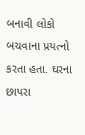બનાવી લોકો બચવાના પ્રયત્નો કરતા હતા. ઘરના છાપરા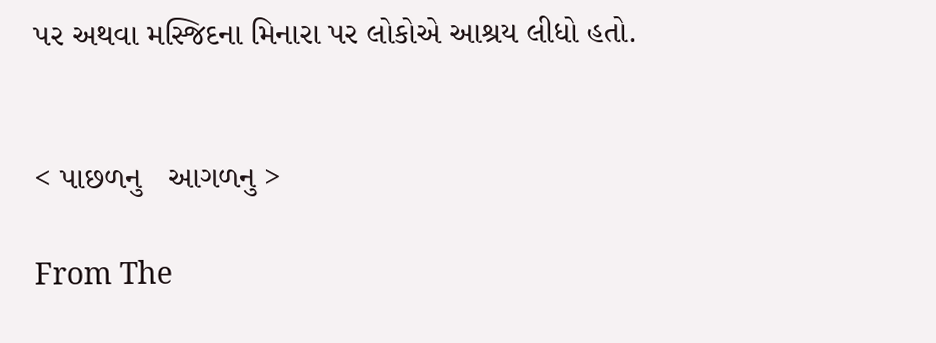પર અથવા મસ્જિદના મિનારા પર લોકોએ આશ્રય લીધો હતો.


< પાછળનુ   આગળનુ >

From The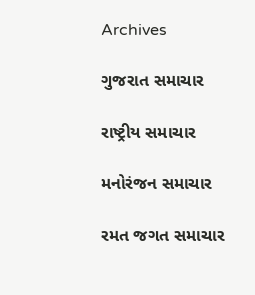Archives

ગુજરાત સમાચાર

રાષ્ટ્રીય સમાચાર

મનોરંજન સમાચાર

રમત જગત સમાચાર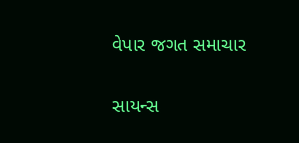વેપાર જગત સમાચાર

સાયન્સ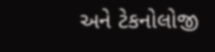અને ટેકનોલોજી